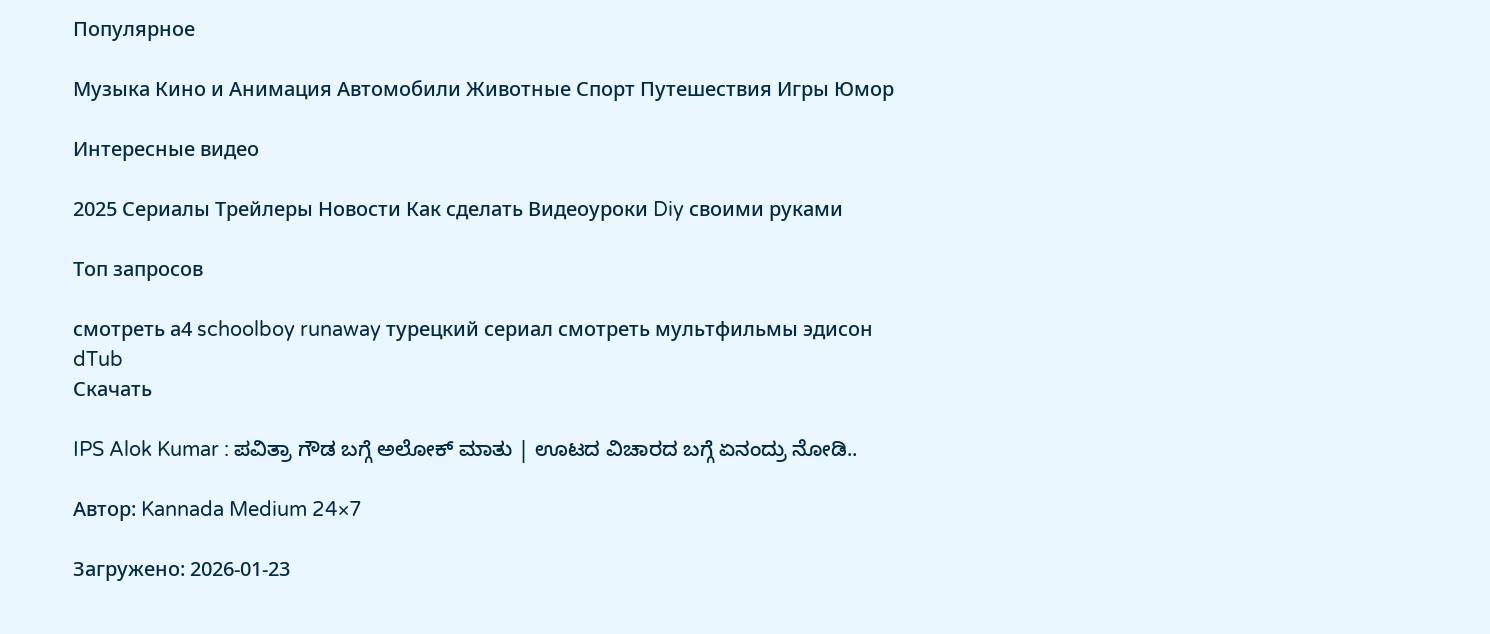Популярное

Музыка Кино и Анимация Автомобили Животные Спорт Путешествия Игры Юмор

Интересные видео

2025 Сериалы Трейлеры Новости Как сделать Видеоуроки Diy своими руками

Топ запросов

смотреть а4 schoolboy runaway турецкий сериал смотреть мультфильмы эдисон
dTub
Скачать

IPS Alok Kumar : ಪವಿತ್ರಾ ಗೌಡ ಬಗ್ಗೆ ಅಲೋಕ್ ಮಾತು | ಊಟದ ವಿಚಾರದ ಬಗ್ಗೆ ಏನಂದ್ರು ನೋಡಿ..

Автор: Kannada Medium 24×7

Загружено: 2026-01-23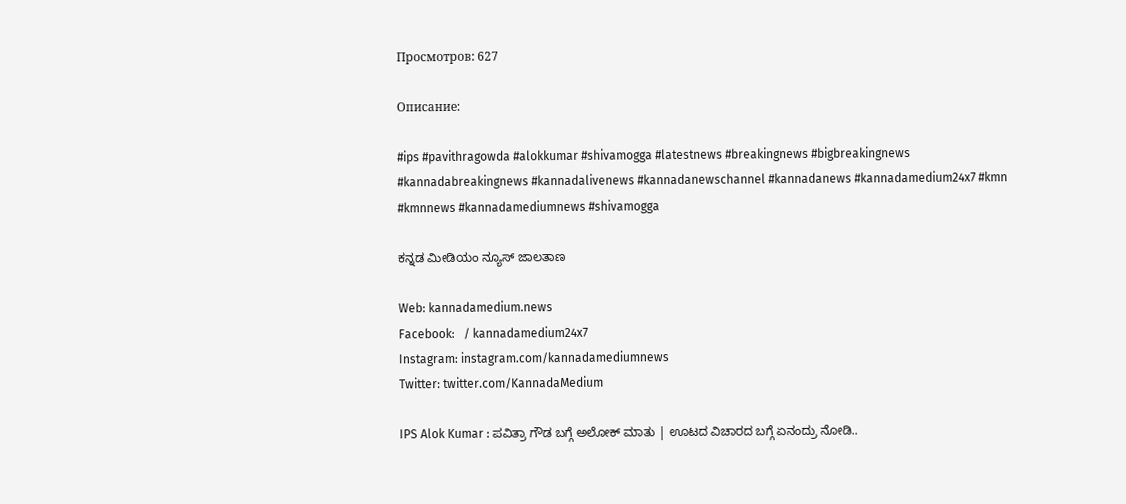Просмотров: 627

Описание:

#ips #pavithragowda #alokkumar #shivamogga #latestnews #breakingnews #bigbreakingnews #kannadabreakingnews #kannadalivenews #kannadanewschannel #kannadanews #kannadamedium24x7 #kmn #kmnnews #kannadamediumnews #shivamogga

ಕನ್ನಡ ಮೀಡಿಯಂ ನ್ಯೂಸ್ ಜಾಲತಾಣ

Web: kannadamedium.news
Facebook:   / kannadamedium24x7
Instagram: instagram.com/kannadamediumnews
Twitter: twitter.com/KannadaMedium

IPS Alok Kumar : ಪವಿತ್ರಾ ಗೌಡ ಬಗ್ಗೆ ಅಲೋಕ್ ಮಾತು | ಊಟದ ವಿಚಾರದ ಬಗ್ಗೆ ಏನಂದ್ರು ನೋಡಿ..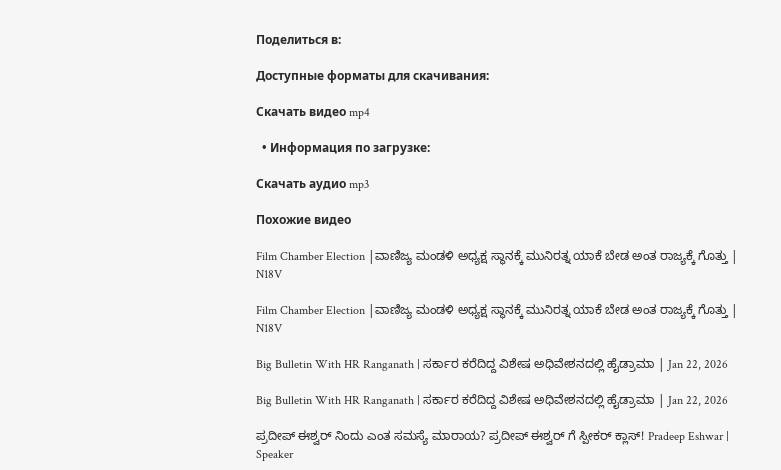Поделиться в:

Доступные форматы для скачивания:

Скачать видео mp4

  • Информация по загрузке:

Скачать аудио mp3

Похожие видео

Film Chamber Election |ವಾಣಿಜ್ಯ ಮಂಡಳಿ ಅಧ್ಯಕ್ಷ ಸ್ಥಾನಕ್ಕೆ ಮುನಿರತ್ನ ಯಾಕೆ ಬೇಡ ಅಂತ ರಾಜ್ಯಕ್ಕೆ ಗೊತ್ತು | N18V

Film Chamber Election |ವಾಣಿಜ್ಯ ಮಂಡಳಿ ಅಧ್ಯಕ್ಷ ಸ್ಥಾನಕ್ಕೆ ಮುನಿರತ್ನ ಯಾಕೆ ಬೇಡ ಅಂತ ರಾಜ್ಯಕ್ಕೆ ಗೊತ್ತು | N18V

Big Bulletin With HR Ranganath | ಸರ್ಕಾರ ಕರೆದಿದ್ದ ವಿಶೇಷ ಅಧಿವೇಶನದಲ್ಲಿ ಹೈಡ್ರಾಮಾ | Jan 22, 2026

Big Bulletin With HR Ranganath | ಸರ್ಕಾರ ಕರೆದಿದ್ದ ವಿಶೇಷ ಅಧಿವೇಶನದಲ್ಲಿ ಹೈಡ್ರಾಮಾ | Jan 22, 2026

ಪ್ರದೀಪ್ ಈಶ್ವರ್ ನಿಂದು ಎಂತ ಸಮಸ್ಯೆ ಮಾರಾಯ? ಪ್ರದೀಪ್ ಈಶ್ವರ್ ಗೆ ಸ್ಪೀಕರ್ ಕ್ಲಾಸ್! Pradeep Eshwar | Speaker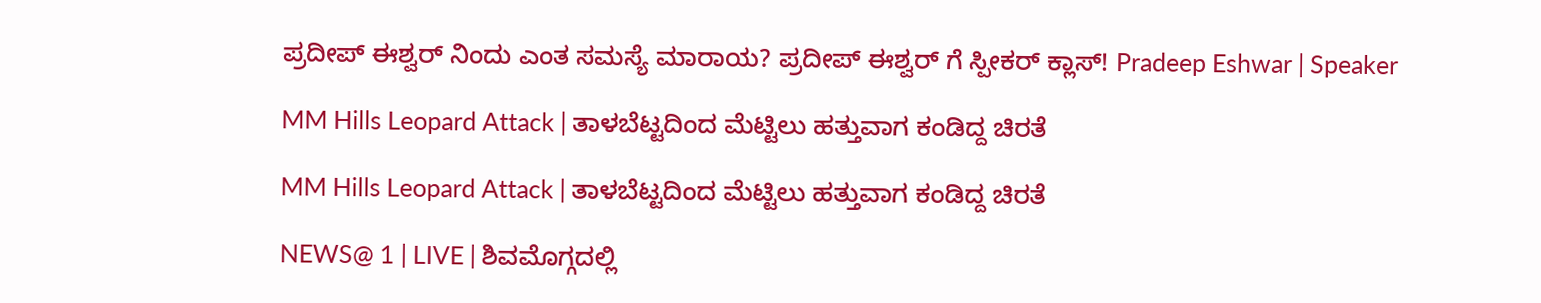ಪ್ರದೀಪ್ ಈಶ್ವರ್ ನಿಂದು ಎಂತ ಸಮಸ್ಯೆ ಮಾರಾಯ? ಪ್ರದೀಪ್ ಈಶ್ವರ್ ಗೆ ಸ್ಪೀಕರ್ ಕ್ಲಾಸ್! Pradeep Eshwar | Speaker

MM Hills Leopard Attack | ತಾಳಬೆಟ್ಟದಿಂದ ಮೆಟ್ಟಿಲು ಹತ್ತುವಾಗ ಕಂಡಿದ್ದ ಚಿರತೆ

MM Hills Leopard Attack | ತಾಳಬೆಟ್ಟದಿಂದ ಮೆಟ್ಟಿಲು ಹತ್ತುವಾಗ ಕಂಡಿದ್ದ ಚಿರತೆ

NEWS@ 1 | LIVE | ಶಿವಮೊಗ್ಗದಲ್ಲಿ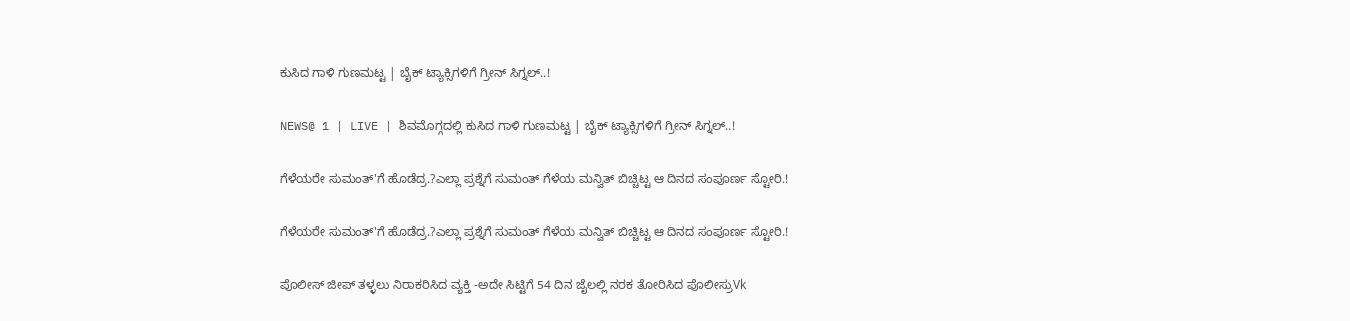ಕುಸಿದ ಗಾಳಿ ಗುಣಮಟ್ಟ | ಬೈಕ್ ಟ್ಯಾಕ್ಸಿಗಳಿಗೆ ಗ್ರೀನ್ ಸಿಗ್ನಲ್..!

NEWS@ 1 | LIVE | ಶಿವಮೊಗ್ಗದಲ್ಲಿ ಕುಸಿದ ಗಾಳಿ ಗುಣಮಟ್ಟ | ಬೈಕ್ ಟ್ಯಾಕ್ಸಿಗಳಿಗೆ ಗ್ರೀನ್ ಸಿಗ್ನಲ್..!

ಗೆಳೆಯರೇ ಸುಮಂತ್'ಗೆ ಹೊಡೆದ್ರ.?ಎಲ್ಲಾ ಪ್ರಶ್ನೆಗೆ ಸುಮಂತ್ ಗೆಳೆಯ ಮನ್ವಿತ್ ಬಿಚ್ಚಿಟ್ಟ ಆ ದಿನದ ಸಂಪೂರ್ಣ ಸ್ಟೋರಿ.!

ಗೆಳೆಯರೇ ಸುಮಂತ್'ಗೆ ಹೊಡೆದ್ರ.?ಎಲ್ಲಾ ಪ್ರಶ್ನೆಗೆ ಸುಮಂತ್ ಗೆಳೆಯ ಮನ್ವಿತ್ ಬಿಚ್ಚಿಟ್ಟ ಆ ದಿನದ ಸಂಪೂರ್ಣ ಸ್ಟೋರಿ.!

ಪೊಲೀಸ್ ಜೀಪ್ ತಳ್ಳಲು ನಿರಾಕರಿಸಿದ ವ್ಯಕ್ತಿ -ಅದೇ ಸಿಟ್ಟಿಗೆ 54 ದಿನ ಜೈಲಲ್ಲಿ ನರಕ ತೋರಿಸಿದ ಪೊಲೀಸ್ರುVk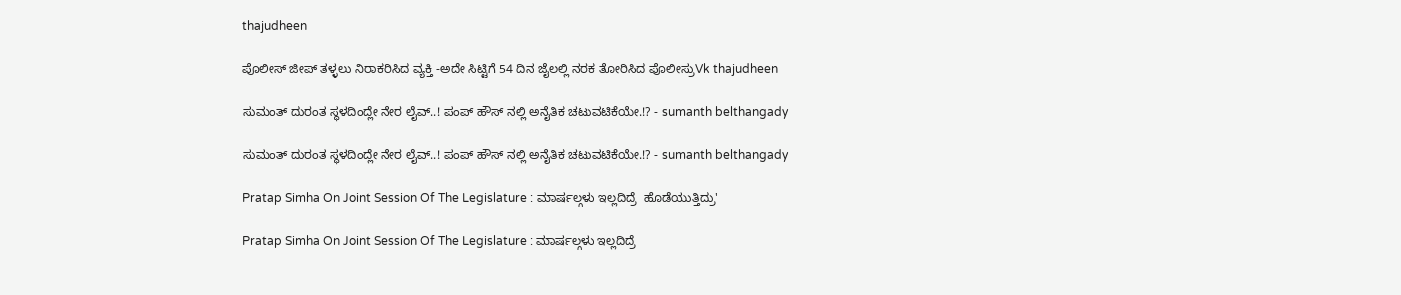thajudheen

ಪೊಲೀಸ್ ಜೀಪ್ ತಳ್ಳಲು ನಿರಾಕರಿಸಿದ ವ್ಯಕ್ತಿ -ಅದೇ ಸಿಟ್ಟಿಗೆ 54 ದಿನ ಜೈಲಲ್ಲಿ ನರಕ ತೋರಿಸಿದ ಪೊಲೀಸ್ರುVk thajudheen

ಸುಮಂತ್ ದುರಂತ ಸ್ಥಳದಿಂದ್ಲೇ‌ ನೇರ ಲೈವ್..! ಪಂಪ್ ಹೌಸ್ ನಲ್ಲಿ ಅನೈತಿಕ ಚಟುವಟಿಕೆಯೇ.!? - sumanth belthangady

ಸುಮಂತ್ ದುರಂತ ಸ್ಥಳದಿಂದ್ಲೇ‌ ನೇರ ಲೈವ್..! ಪಂಪ್ ಹೌಸ್ ನಲ್ಲಿ ಅನೈತಿಕ ಚಟುವಟಿಕೆಯೇ.!? - sumanth belthangady

Pratap Simha On Joint Session Of The Legislature : ಮಾರ್ಷಲ್ಗಳು ಇಲ್ಲದಿದ್ರೆ  ಹೊಡೆಯುತ್ತಿದ್ರು'

Pratap Simha On Joint Session Of The Legislature : ಮಾರ್ಷಲ್ಗಳು ಇಲ್ಲದಿದ್ರೆ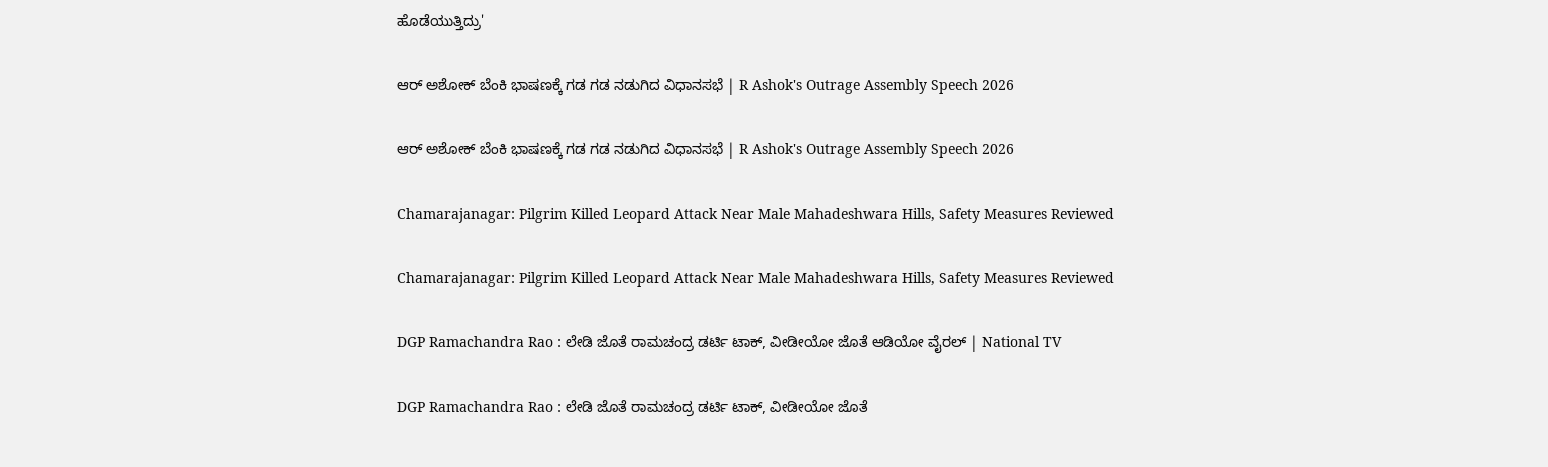ಹೊಡೆಯುತ್ತಿದ್ರು'

ಆರ್ ಅಶೋಕ್ ಬೆಂಕಿ ಭಾಷಣಕ್ಕೆ ಗಡ ಗಡ ನಡುಗಿದ ವಿಧಾನಸಭೆ | R Ashok's Outrage Assembly Speech 2026

ಆರ್ ಅಶೋಕ್ ಬೆಂಕಿ ಭಾಷಣಕ್ಕೆ ಗಡ ಗಡ ನಡುಗಿದ ವಿಧಾನಸಭೆ | R Ashok's Outrage Assembly Speech 2026

Chamarajanagar: Pilgrim Killed Leopard Attack Near Male Mahadeshwara Hills, Safety Measures Reviewed

Chamarajanagar: Pilgrim Killed Leopard Attack Near Male Mahadeshwara Hills, Safety Measures Reviewed

DGP Ramachandra Rao : ಲೇಡಿ ಜೊತೆ ರಾಮಚಂದ್ರ ಡರ್ಟಿ ಟಾಕ್, ವೀಡೀಯೋ ಜೊತೆ ಆಡಿಯೋ ವೈರಲ್ | National TV

DGP Ramachandra Rao : ಲೇಡಿ ಜೊತೆ ರಾಮಚಂದ್ರ ಡರ್ಟಿ ಟಾಕ್, ವೀಡೀಯೋ ಜೊತೆ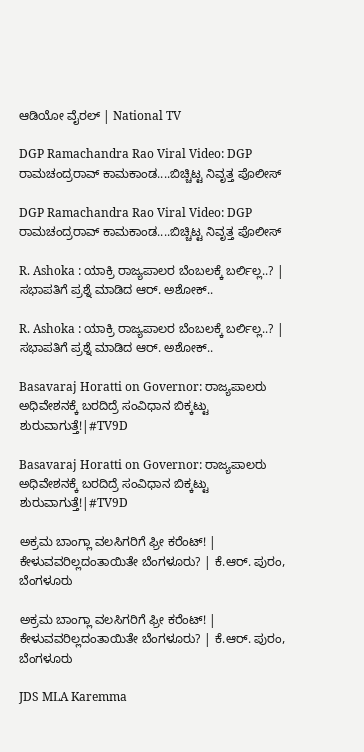ಆಡಿಯೋ ವೈರಲ್ | National TV

DGP Ramachandra Rao Viral Video: DGP ರಾಮಚಂದ್ರರಾವ್ ಕಾಮಕಾಂಡ....ಬಿಚ್ಚಿಟ್ಟ ನಿವೃತ್ತ ಪೊಲೀಸ್

DGP Ramachandra Rao Viral Video: DGP ರಾಮಚಂದ್ರರಾವ್ ಕಾಮಕಾಂಡ....ಬಿಚ್ಚಿಟ್ಟ ನಿವೃತ್ತ ಪೊಲೀಸ್

R. Ashoka : ಯಾಕ್ರಿ ರಾಜ್ಯಪಾಲರ ಬೆಂಬಲಕ್ಕೆ ಬರ್ಲಿಲ್ಲ..? | ಸಭಾಪತಿಗೆ ಪ್ರಶ್ನೆ ಮಾಡಿದ ಆರ್. ಅಶೋಕ್..

R. Ashoka : ಯಾಕ್ರಿ ರಾಜ್ಯಪಾಲರ ಬೆಂಬಲಕ್ಕೆ ಬರ್ಲಿಲ್ಲ..? | ಸಭಾಪತಿಗೆ ಪ್ರಶ್ನೆ ಮಾಡಿದ ಆರ್. ಅಶೋಕ್..

Basavaraj Horatti on Governor: ರಾಜ್ಯಪಾಲರು ಅಧಿವೇಶನಕ್ಕೆ ಬರದಿದ್ರೆ ಸಂವಿಧಾನ ಬಿಕ್ಕಟ್ಟು ಶುರುವಾಗುತ್ತೆ!|#TV9D

Basavaraj Horatti on Governor: ರಾಜ್ಯಪಾಲರು ಅಧಿವೇಶನಕ್ಕೆ ಬರದಿದ್ರೆ ಸಂವಿಧಾನ ಬಿಕ್ಕಟ್ಟು ಶುರುವಾಗುತ್ತೆ!|#TV9D

ಅಕ್ರಮ ಬಾಂಗ್ಲಾ ವಲಸಿಗರಿಗೆ ಫ್ರೀ ಕರೆಂಟ್‌! | ಕೇಳುವವರಿಲ್ಲದಂತಾಯಿತೇ ಬೆಂಗಳೂರು? | ಕೆ.ಆರ್. ಪುರಂ, ಬೆಂಗಳೂರು

ಅಕ್ರಮ ಬಾಂಗ್ಲಾ ವಲಸಿಗರಿಗೆ ಫ್ರೀ ಕರೆಂಟ್‌! | ಕೇಳುವವರಿಲ್ಲದಂತಾಯಿತೇ ಬೆಂಗಳೂರು? | ಕೆ.ಆರ್. ಪುರಂ, ಬೆಂಗಳೂರು

JDS MLA Karemma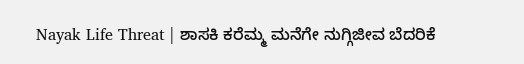Nayak Life Threat | ಶಾಸಕಿ ಕರೆಮ್ಮ ಮನೆಗೇ ನುಗ್ಗಿಜೀವ ಬೆದರಿಕೆ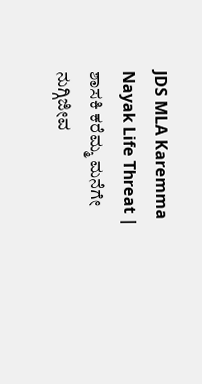JDS MLA Karemma Nayak Life Threat | ಶಾಸಕಿ ಕರೆಮ್ಮ ಮನೆಗೇ ನುಗ್ಗಿಜೀವ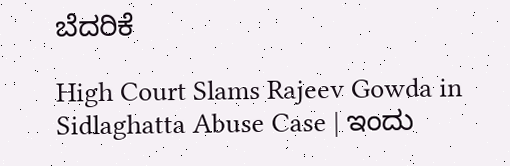ಬೆದರಿಕೆ

High Court Slams Rajeev Gowda in Sidlaghatta Abuse Case | ಇಂದು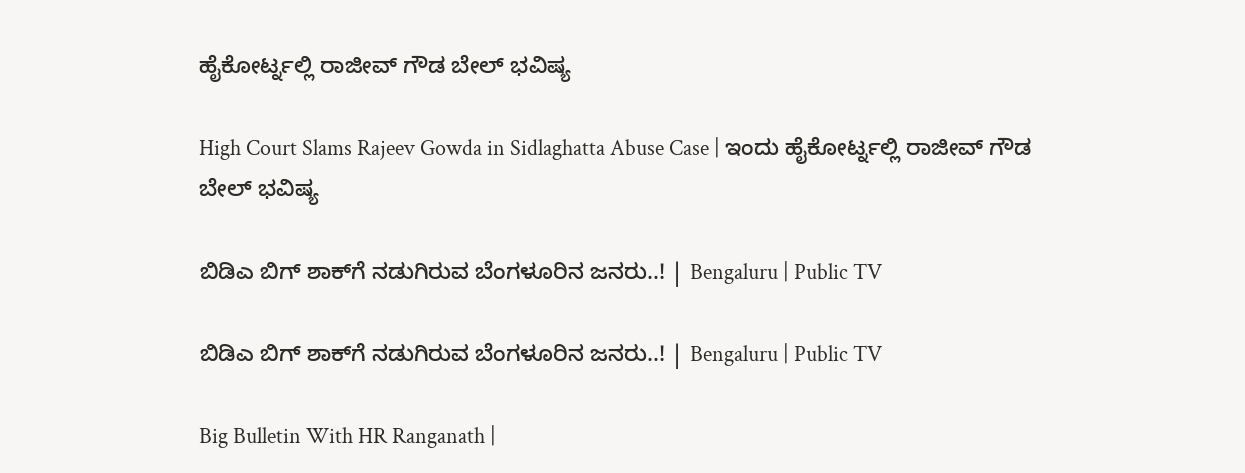ಹೈಕೋರ್ಟ್ನಲ್ಲಿ ರಾಜೀವ್ ಗೌಡ ಬೇಲ್ ಭವಿಷ್ಯ

High Court Slams Rajeev Gowda in Sidlaghatta Abuse Case | ಇಂದು ಹೈಕೋರ್ಟ್ನಲ್ಲಿ ರಾಜೀವ್ ಗೌಡ ಬೇಲ್ ಭವಿಷ್ಯ

ಬಿಡಿಎ ಬಿಗ್‌ ಶಾಕ್‌ಗೆ ನಡುಗಿರುವ ಬೆಂಗಳೂರಿನ ಜನರು..! | Bengaluru | Public TV

ಬಿಡಿಎ ಬಿಗ್‌ ಶಾಕ್‌ಗೆ ನಡುಗಿರುವ ಬೆಂಗಳೂರಿನ ಜನರು..! | Bengaluru | Public TV

Big Bulletin With HR Ranganath |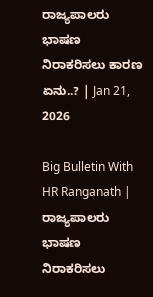ರಾಜ್ಯಪಾಲರು ಭಾಷಣ ನಿರಾಕರಿಸಲು ಕಾರಣ ಏನು..? | Jan 21, 2026

Big Bulletin With HR Ranganath | ರಾಜ್ಯಪಾಲರು ಭಾಷಣ ನಿರಾಕರಿಸಲು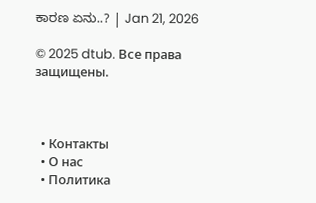ಕಾರಣ ಏನು..? | Jan 21, 2026

© 2025 dtub. Все права защищены.



  • Контакты
  • О нас
  • Политика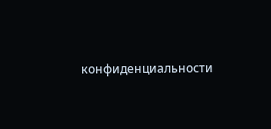конфиденциальности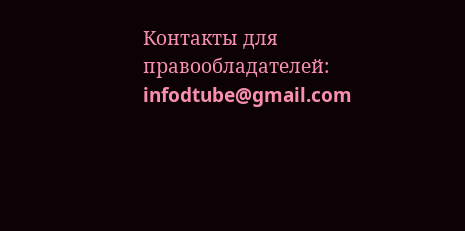Контакты для правообладателей: infodtube@gmail.com